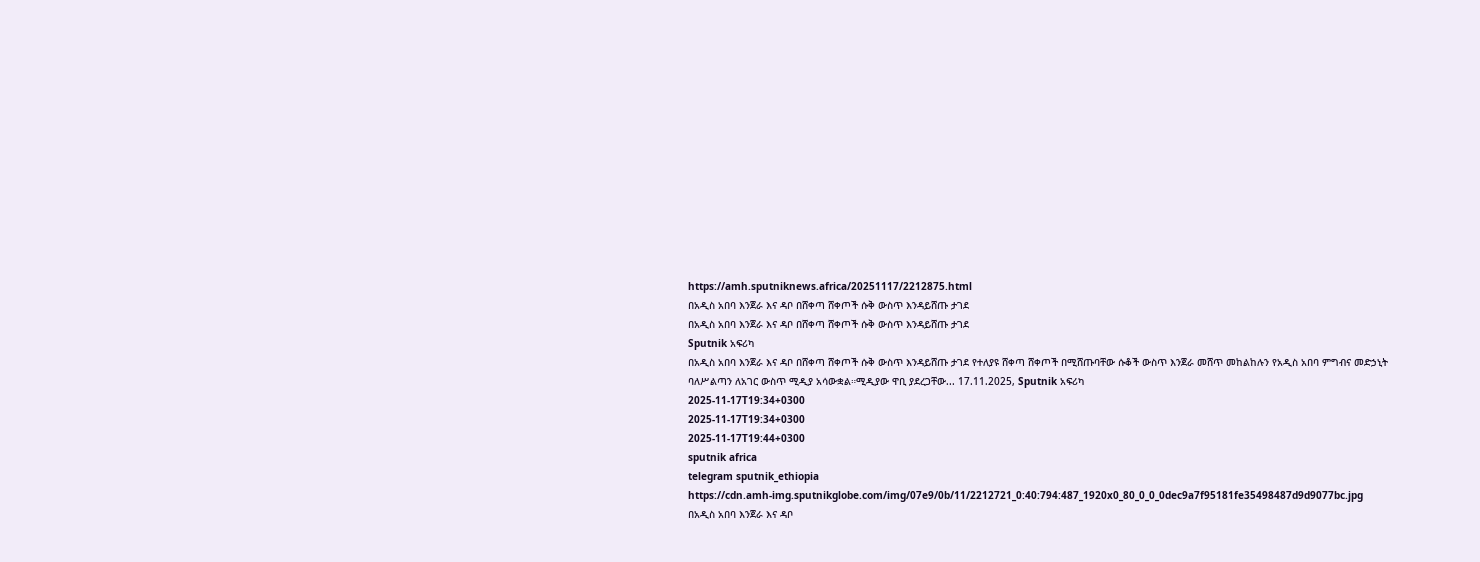https://amh.sputniknews.africa/20251117/2212875.html
በአዲስ አበባ እንጀራ እና ዳቦ በሸቀጣ ሸቀጦች ሱቅ ውስጥ እንዳይሸጡ ታገደ
በአዲስ አበባ እንጀራ እና ዳቦ በሸቀጣ ሸቀጦች ሱቅ ውስጥ እንዳይሸጡ ታገደ
Sputnik አፍሪካ
በአዲስ አበባ እንጀራ እና ዳቦ በሸቀጣ ሸቀጦች ሱቅ ውስጥ እንዳይሸጡ ታገደ የተለያዩ ሸቀጣ ሸቀጦች በሚሸጡባቸው ሱቆች ውስጥ እንጀራ መሸጥ መከልከሉን የአዲስ አበባ ምግብና መድኃኒት ባለሥልጣን ለአገር ውስጥ ሚዲያ አሳውቋል።ሚዲያው ዋቢ ያደረጋቸው... 17.11.2025, Sputnik አፍሪካ
2025-11-17T19:34+0300
2025-11-17T19:34+0300
2025-11-17T19:44+0300
sputnik africa
telegram sputnik_ethiopia
https://cdn.amh-img.sputnikglobe.com/img/07e9/0b/11/2212721_0:40:794:487_1920x0_80_0_0_0dec9a7f95181fe35498487d9d9077bc.jpg
በአዲስ አበባ እንጀራ እና ዳቦ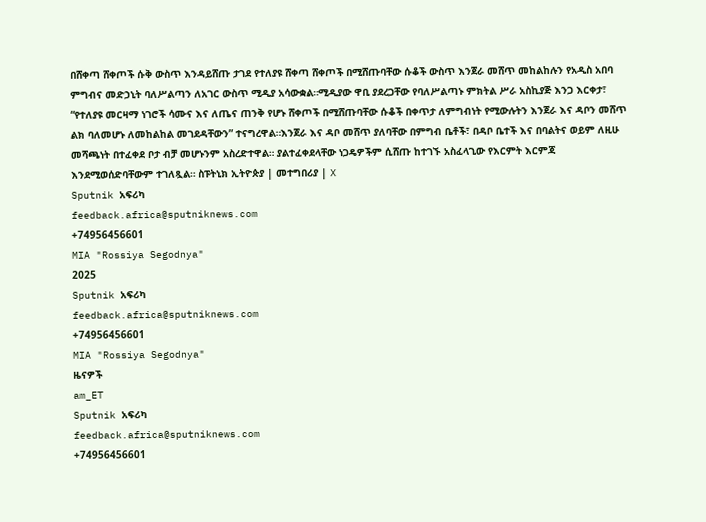በሸቀጣ ሸቀጦች ሱቅ ውስጥ እንዳይሸጡ ታገደ የተለያዩ ሸቀጣ ሸቀጦች በሚሸጡባቸው ሱቆች ውስጥ እንጀራ መሸጥ መከልከሉን የአዲስ አበባ ምግብና መድኃኒት ባለሥልጣን ለአገር ውስጥ ሚዲያ አሳውቋል።ሚዲያው ዋቢ ያደረጋቸው የባለሥልጣኑ ምክትል ሥራ አስኪያጅ እንጋ እርቀታ፣ “የተለያዩ መርዛማ ነገሮች ሳሙና እና ለጤና ጠንቅ የሆኑ ሸቀጦች በሚሸጡባቸው ሱቆች በቀጥታ ለምግብነት የሚውሉትን እንጀራ እና ዳቦን መሸጥ ልክ ባለመሆኑ ለመከልከል መገደዳቸውን” ተናግረዋል።እንጀራ እና ዳቦ መሸጥ ያለባቸው በምግብ ቤቶች፣ በዳቦ ቤተች እና በባልትና ወይም ለዚሁ መሻጫነት በተፈቀደ ቦታ ብቻ መሆኑንም አስረድተዋል። ያልተፈቀደላቸው ነጋዴዎችም ሲሸጡ ከተገኙ አስፈላጊው የእርምት እርምጃ እንደሚወሰድባቸውም ተገለጿል። ስፑትኒክ ኢትዮጵያ | መተግበሪያ | X
Sputnik አፍሪካ
feedback.africa@sputniknews.com
+74956456601
MIA "Rossiya Segodnya"
2025
Sputnik አፍሪካ
feedback.africa@sputniknews.com
+74956456601
MIA "Rossiya Segodnya"
ዜናዎች
am_ET
Sputnik አፍሪካ
feedback.africa@sputniknews.com
+74956456601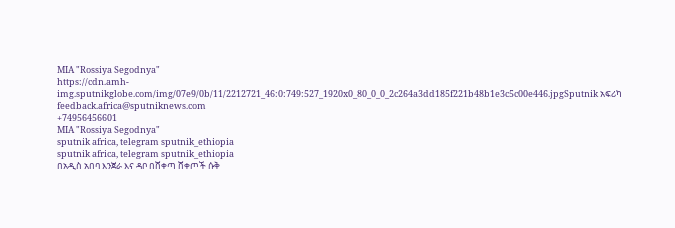MIA "Rossiya Segodnya"
https://cdn.amh-img.sputnikglobe.com/img/07e9/0b/11/2212721_46:0:749:527_1920x0_80_0_0_2c264a3dd185f221b48b1e3c5c00e446.jpgSputnik አፍሪካ
feedback.africa@sputniknews.com
+74956456601
MIA "Rossiya Segodnya"
sputnik africa, telegram sputnik_ethiopia
sputnik africa, telegram sputnik_ethiopia
በአዲስ አበባ እንጀራ እና ዳቦ በሸቀጣ ሸቀጦች ሱቅ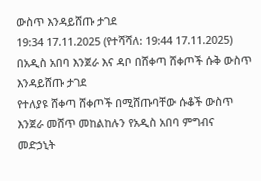ውስጥ እንዳይሸጡ ታገደ
19:34 17.11.2025 (የተሻሻለ: 19:44 17.11.2025) በአዲስ አበባ እንጀራ እና ዳቦ በሸቀጣ ሸቀጦች ሱቅ ውስጥ እንዳይሸጡ ታገደ
የተለያዩ ሸቀጣ ሸቀጦች በሚሸጡባቸው ሱቆች ውስጥ እንጀራ መሸጥ መከልከሉን የአዲስ አበባ ምግብና መድኃኒት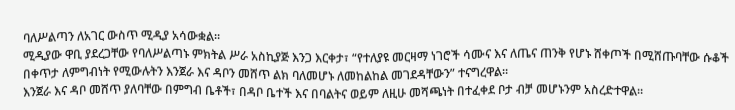ባለሥልጣን ለአገር ውስጥ ሚዲያ አሳውቋል።
ሚዲያው ዋቢ ያደረጋቸው የባለሥልጣኑ ምክትል ሥራ አስኪያጅ እንጋ እርቀታ፣ “የተለያዩ መርዛማ ነገሮች ሳሙና እና ለጤና ጠንቅ የሆኑ ሸቀጦች በሚሸጡባቸው ሱቆች በቀጥታ ለምግብነት የሚውሉትን እንጀራ እና ዳቦን መሸጥ ልክ ባለመሆኑ ለመከልከል መገደዳቸውን” ተናግረዋል።
እንጀራ እና ዳቦ መሸጥ ያለባቸው በምግብ ቤቶች፣ በዳቦ ቤተች እና በባልትና ወይም ለዚሁ መሻጫነት በተፈቀደ ቦታ ብቻ መሆኑንም አስረድተዋል።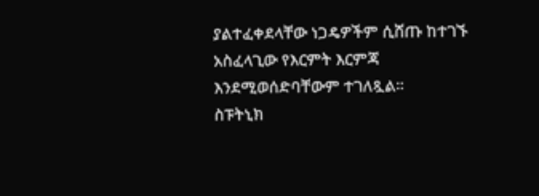ያልተፈቀደላቸው ነጋዴዎችም ሲሸጡ ከተገኙ አስፈላጊው የእርምት እርምጃ እንደሚወሰድባቸውም ተገለጿል።
ስፑትኒክ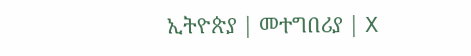ኢትዮጵያ | መተግበሪያ | X